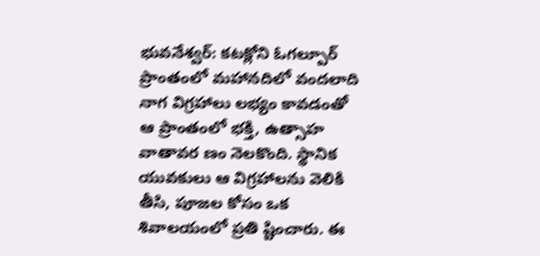భువనేశ్వర్: కటక్లోని ఓగల్పూర్ ప్రాంతంలో మహానదిలో వందలాది నాగ విగ్రహాలు లభ్యం కావడంతో ఆ ప్రాంతంలో భక్తి, ఉత్సాహ వాతావర ణం నెలకొంది. స్థానిక యువకులు ఆ విగ్రహాలను వెలికి తీసి, పూజల కోసం ఒక శివాలయంలో ప్రతి ష్టించారు. ఈ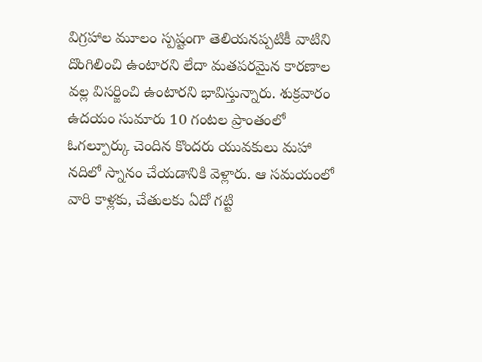విగ్రహాల మూలం స్పష్టంగా తెలియనప్పటికీ వాటిని దొంగిలించి ఉంటారని లేదా మతపరమైన కారణాల వల్ల విసర్జించి ఉంటారని భావిస్తున్నారు. శుక్రవారం ఉదయం సుమారు 10 గంటల ప్రాంతంలో ఓగల్పూర్కు చెందిన కొందరు యువకులు మహా నదిలో స్నానం చేయడానికి వెళ్లారు. ఆ సమయంలో వారి కాళ్లకు, చేతులకు ఏదో గట్టి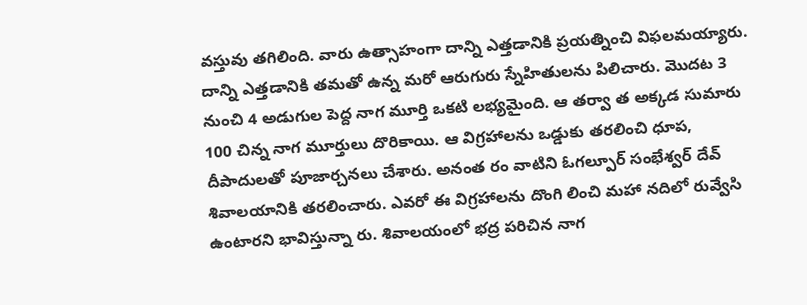వస్తువు తగిలింది. వారు ఉత్సాహంగా దాన్ని ఎత్తడానికి ప్రయత్నించి విఫలమయ్యారు. దాన్ని ఎత్తడానికి తమతో ఉన్న మరో ఆరుగురు స్నేహితులను పిలిచారు. మొదట 3 నుంచి 4 అడుగుల పెద్ద నాగ మూర్తి ఒకటి లభ్యమైంది. ఆ తర్వా త అక్కడ సుమారు 100 చిన్న నాగ మూర్తులు దొరికాయి. ఆ విగ్రహాలను ఒడ్డుకు తరలించి ధూప, దీపాదులతో పూజార్చనలు చేశారు. అనంత రం వాటిని ఓగల్పూర్ సంభేశ్వర్ దేవ్ శివాలయానికి తరలించారు. ఎవరో ఈ విగ్రహాలను దొంగి లించి మహా నదిలో రువ్వేసి ఉంటారని భావిస్తున్నా రు. శివాలయంలో భద్ర పరిచిన నాగ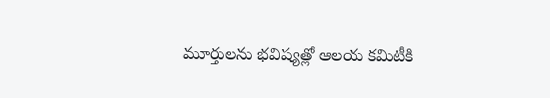మూర్తులను భవిష్యత్లో ఆలయ కమిటీకి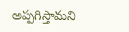అప్పగిస్తామని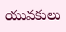యువకులు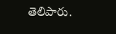తెలిపారు.